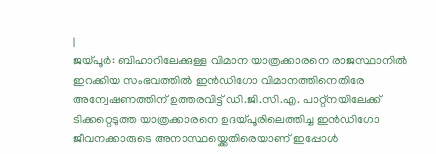|
ജയ്പൂർ: ബിഹാറിലേക്കുള്ള വിമാന യാത്രക്കാരനെ രാജസ്ഥാനിൽ ഇറക്കിയ സംഭവത്തിൽ ഇൻഡിഗോ വിമാനത്തിനെതിരേ അന്വേഷണത്തിന് ഉത്തരവിട്ട് ഡി.ജി.സി.എ. പാറ്റ്നയിലേക്ക് ടിക്കറ്റെടുത്ത യാത്രക്കാരനെ ഉദയ്പൂരിലെത്തിച്ച ഇൻഡിഗോ ജീവനക്കാരുടെ അനാസ്ഥയ്ക്കെതിരെയാണ് ഇപ്പോൾ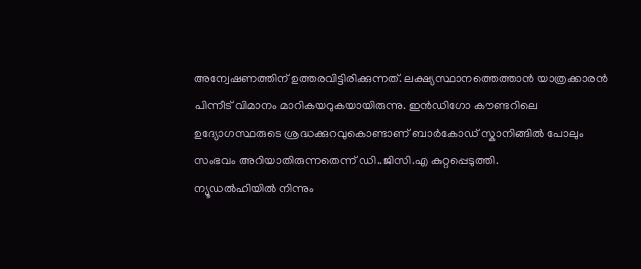അന്വേഷണത്തിന് ഉത്തരവിട്ടിരിക്കുന്നത്. ലക്ഷ്യസ്ഥാനത്തെത്താൻ യാത്രക്കാരൻ പിന്നീട് വിമാനം മാറികയറുകയായിരുന്നു. ഇൻഡിഗോ കൗണ്ടറിലെ ഉദ്യോഗസ്ഥരുടെ ശ്രദ്ധക്കുറവുകൊണ്ടാണ് ബാർകോഡ് സ്കാനിങ്ങിൽ പോലും സംഭവം അറിയാതിരുന്നതെന്ന് ഡി..ജിസി.എ കുറ്റപ്പെടുത്തി.
ന്യൂഡൽഹിയിൽ നിന്നും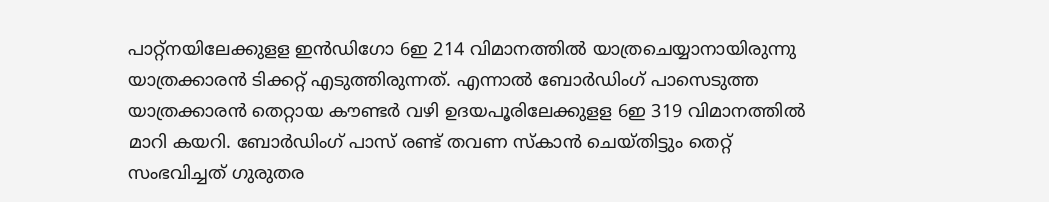പാറ്റ്നയിലേക്കുളള ഇൻഡിഗോ 6ഇ 214 വിമാനത്തിൽ യാത്രചെയ്യാനായിരുന്നു യാത്രക്കാരൻ ടിക്കറ്റ് എടുത്തിരുന്നത്. എന്നാൽ ബോർഡിംഗ് പാസെടുത്ത യാത്രക്കാരൻ തെറ്റായ കൗണ്ടർ വഴി ഉദയപൂരിലേക്കുളള 6ഇ 319 വിമാനത്തിൽ മാറി കയറി. ബോർഡിംഗ് പാസ് രണ്ട് തവണ സ്കാൻ ചെയ്തിട്ടും തെറ്റ് സംഭവിച്ചത് ഗുരുതര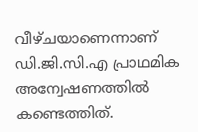വീഴ്ചയാണെന്നാണ് ഡി.ജി.സി.എ പ്രാഥമിക അന്വേഷണത്തിൽ കണ്ടെത്തിത്.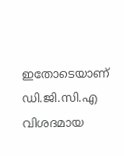ഇതോടെയാണ് ഡി.ജി.സി.എ വിശദമായ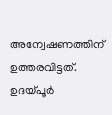അന്വേഷണത്തിന് ഉത്തരവിട്ടത്.
ഉദയ്പൂർ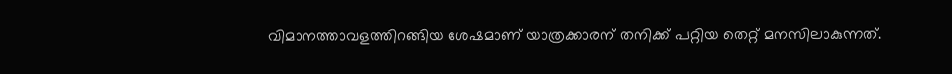വിമാനത്താവളത്തിറങ്ങിയ ശേഷമാണ് യാത്രക്കാരന് തനിക്ക് പറ്റിയ തെറ്റ് മനസിലാകുന്നത്.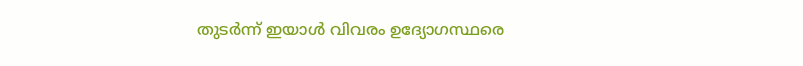തുടർന്ന് ഇയാൾ വിവരം ഉദ്യോഗസ്ഥരെ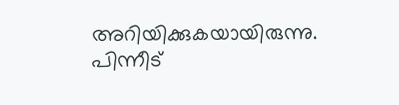അറിയിക്കുകയായിരുന്നു. പിന്നീട്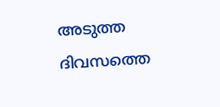അടുത്ത ദിവസത്തെ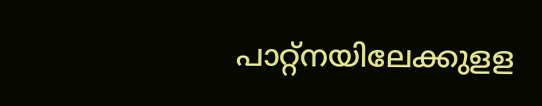പാറ്റ്നയിലേക്കുളള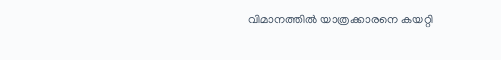വിമാനത്തിൽ യാത്രക്കാരനെ കയറ്റി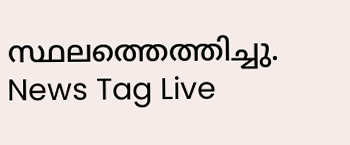സ്ഥലത്തെത്തിച്ചു.
News Tag Live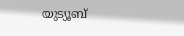യുട്യൂബ്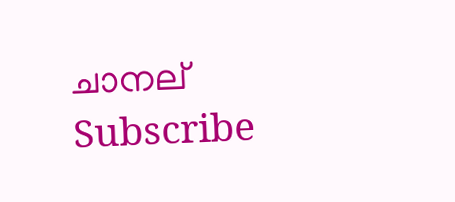ചാനല് Subscribe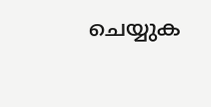ചെയ്യുക